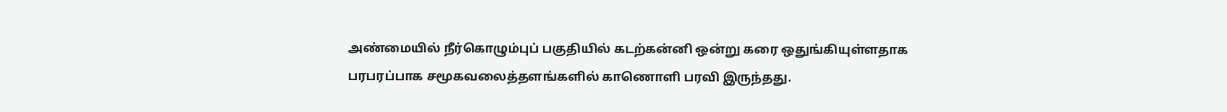அண்மையில் நீர்கொழும்புப் பகுதியில் கடற்கன்னி ஒன்று கரை ஒதுங்கியுள்ளதாக பரபரப்பாக சமூகவலைத்தளங்களில் காணொளி பரவி இருந்தது.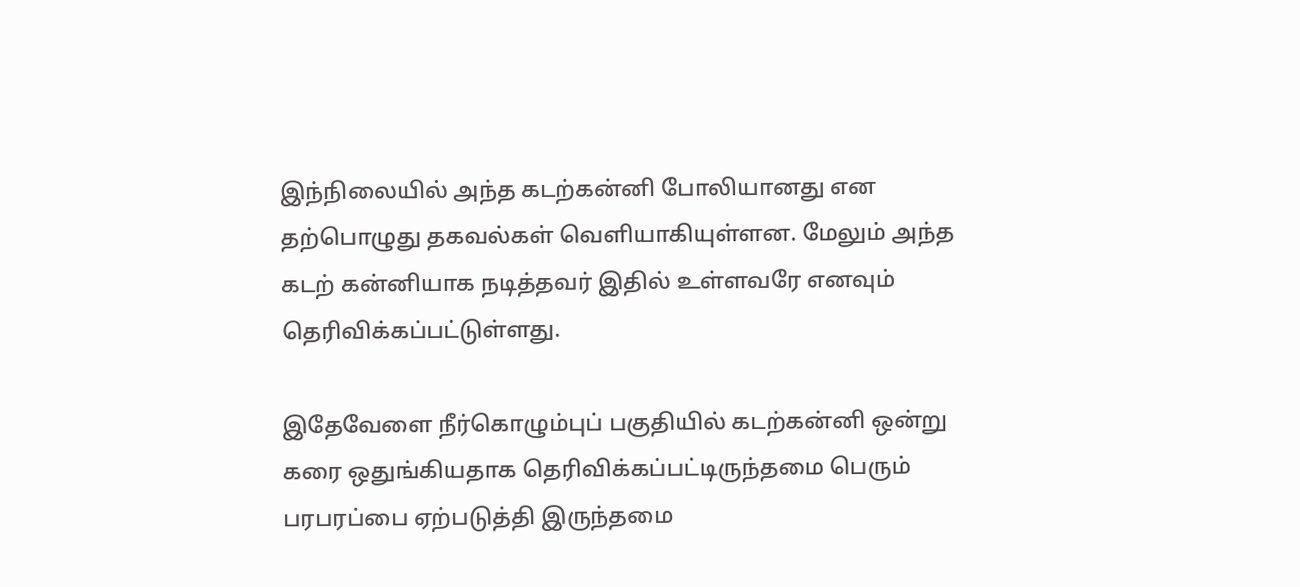இந்நிலையில் அந்த கடற்கன்னி போலியானது என தற்பொழுது தகவல்கள் வெளியாகியுள்ளன. மேலும் அந்த கடற் கன்னியாக நடித்தவர் இதில் உள்ளவரே எனவும் தெரிவிக்கப்பட்டுள்ளது.

இதேவேளை நீர்கொழும்புப் பகுதியில் கடற்கன்னி ஒன்று கரை ஒதுங்கியதாக தெரிவிக்கப்பட்டிருந்தமை பெரும் பரபரப்பை ஏற்படுத்தி இருந்தமை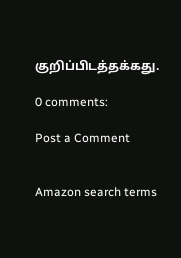குறிப்பிடத்தக்கது.

0 comments:

Post a Comment


Amazon search terms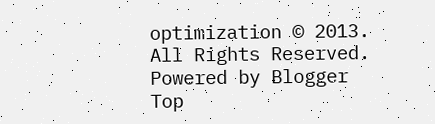optimization © 2013. All Rights Reserved. Powered by Blogger
Top